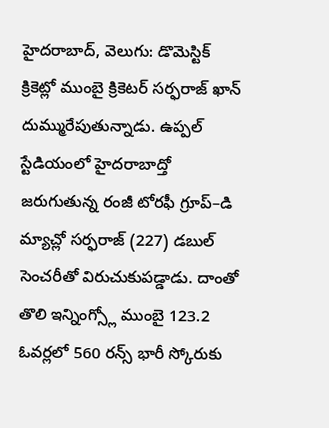హైదరాబాద్, వెలుగు: డొమెస్టిక్ క్రికెట్లో ముంబై క్రికెటర్ సర్ఫరాజ్ ఖాన్ దుమ్మురేపుతున్నాడు. ఉప్పల్ స్టేడియంలో హైదరాబాద్తో జరుగుతున్న రంజీ టోరఫీ గ్రూప్–డి మ్యాచ్లో సర్ఫరాజ్ (227) డబుల్ సెంచరీతో విరుచుకుపడ్డాడు. దాంతో తొలి ఇన్నింగ్స్లో ముంబై 123.2 ఓవర్లలో 560 రన్స్ భారీ స్కోరుకు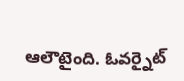ఆలౌటైంది. ఓవర్నైట్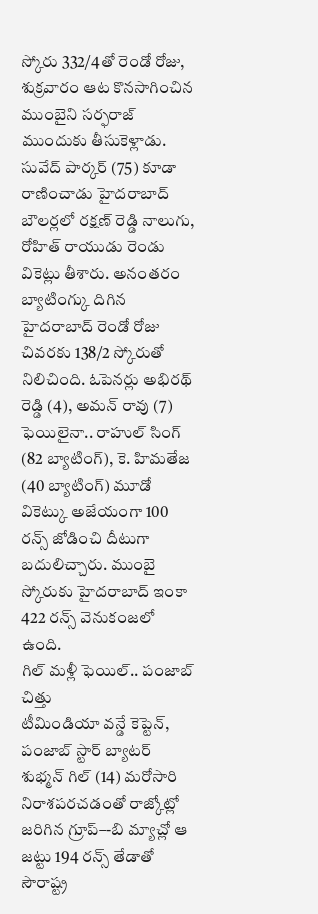స్కోరు 332/4తో రెండో రోజు, శుక్రవారం ఆట కొనసాగించిన ముంబైని సర్ఫరాజ్ ముందుకు తీసుకెళ్లాడు. సువేద్ పార్కర్ (75) కూడా రాణించాడు హైదరాబాద్ బౌలర్లలో రక్షణ్ రెడ్డి నాలుగు, రోహిత్ రాయుడు రెండు వికెట్లు తీశారు. అనంతరం బ్యాటింగ్కు దిగిన హైదరాబాద్ రెండో రోజు చివరకు 138/2 స్కోరుతో నిలిచింది. ఓపెనర్లు అభిరథ్ రెడ్డి (4), అమన్ రావు (7) ఫెయిలైనా.. రాహుల్ సింగ్ (82 బ్యాటింగ్), కె. హిమతేజ (40 బ్యాటింగ్) మూడో వికెట్కు అజేయంగా 100 రన్స్ జోడించి దీటుగా బదులిచ్చారు. ముంబై స్కోరుకు హైదరాబాద్ ఇంకా 422 రన్స్ వెనుకంజలో ఉంది.
గిల్ మళ్లీ ఫెయిల్.. పంజాబ్ చిత్తు
టీమిండియా వన్డే కెప్టెన్, పంజాబ్ స్టార్ బ్యాటర్ శుభ్మన్ గిల్ (14) మరోసారి నిరాశపరచడంతో రాజ్కోట్లో జరిగిన గ్రూప్–-బి మ్యాచ్లో ఆ జట్టు 194 రన్స్ తేడాతో సౌరాష్ట్ర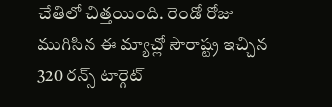చేతిలో చిత్తయింది. రెండో రోజు ముగిసిన ఈ మ్యాచ్లో సౌరాష్ట్ర ఇచ్చిన 320 రన్స్ టార్గెట్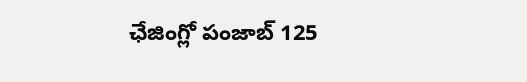ఛేజింగ్లో పంజాబ్ 125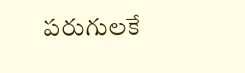పరుగులకే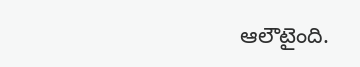ఆలౌటైంది.